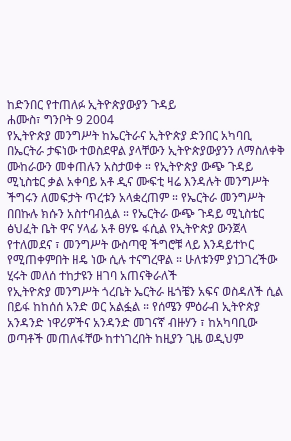ከድንበር የተጠለፉ ኢትዮጵያውያን ጉዳይ
ሐሙስ፣ ግንቦት 9 2004
የኢትዮጵያ መንግሥት ከኤርትራና ኢትዮጵያ ድንበር አካባቢ በኤርትራ ታፍነው ተወስደዋል ያላቸውን ኢትዮጵያውያንን ለማስለቀቅ ሙከራውን መቀጠሉን አስታወቀ ። የኢትዮጵያ ውጭ ጉዳይ ሚኒስቴር ቃል አቀባይ አቶ ዲና ሙፍቲ ዛሬ እንዳሉት መንግሥት ችግሩን ለመፍታት ጥረቱን አላቋረጠም ። የኤርትራ መንግሥት በበኩሉ ክሱን አስተባብሏል ። የኤርትራ ውጭ ጉዳይ ሚኒስቴር ፅህፈት ቤት ዋና ሃላፊ አቶ ፀሃዬ ፋሲል የኢትዮጵያ ውንጀላ የተለመደና ፣ መንግሥት ውስጣዊ ችግሮቹ ላይ እንዳይተኮር የሚጠቀምበት ዘዴ ነው ሲሉ ተናግረዋል ። ሁለቱንም ያነጋገረችው ሂሩት መለሰ ተከታዩን ዘገባ አጠናቅራለች
የኢትዮጵያ መንግሥት ጎረቤት ኤርትራ ዜጎቼን አፍና ወስዳለች ሲል በይፋ ከከሰሰ አንድ ወር አልፏል ። የሰሜን ምዕራብ ኢትዮጵያ አንዳንድ ነዋሪዎችና አንዳንድ መገናኛ ብዙሃን ፣ ከአካባቢው ወጣቶች መጠለፋቸው ከተነገረበት ከዚያን ጊዜ ወዲህም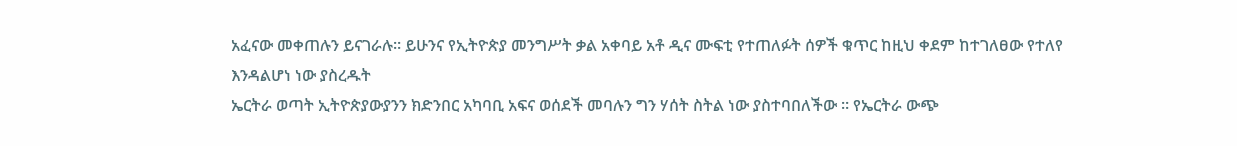አፈናው መቀጠሉን ይናገራሉ። ይሁንና የኢትዮጵያ መንግሥት ቃል አቀባይ አቶ ዲና ሙፍቲ የተጠለፉት ሰዎች ቁጥር ከዚህ ቀደም ከተገለፀው የተለየ እንዳልሆነ ነው ያስረዱት
ኤርትራ ወጣት ኢትዮጵያውያንን ክድንበር አካባቢ አፍና ወሰደች መባሉን ግን ሃሰት ስትል ነው ያስተባበለችው ። የኤርትራ ውጭ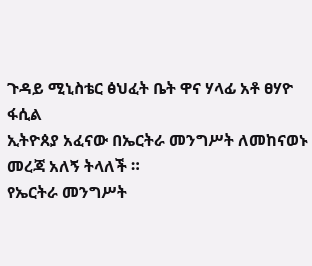ጉዳይ ሚኒስቴር ፅህፈት ቤት ዋና ሃላፊ አቶ ፀሃዮ ፋሲል
ኢትዮጰያ አፈናው በኤርትራ መንግሥት ለመከናወኑ መረጃ አለኝ ትላለች ።
የኤርትራ መንግሥት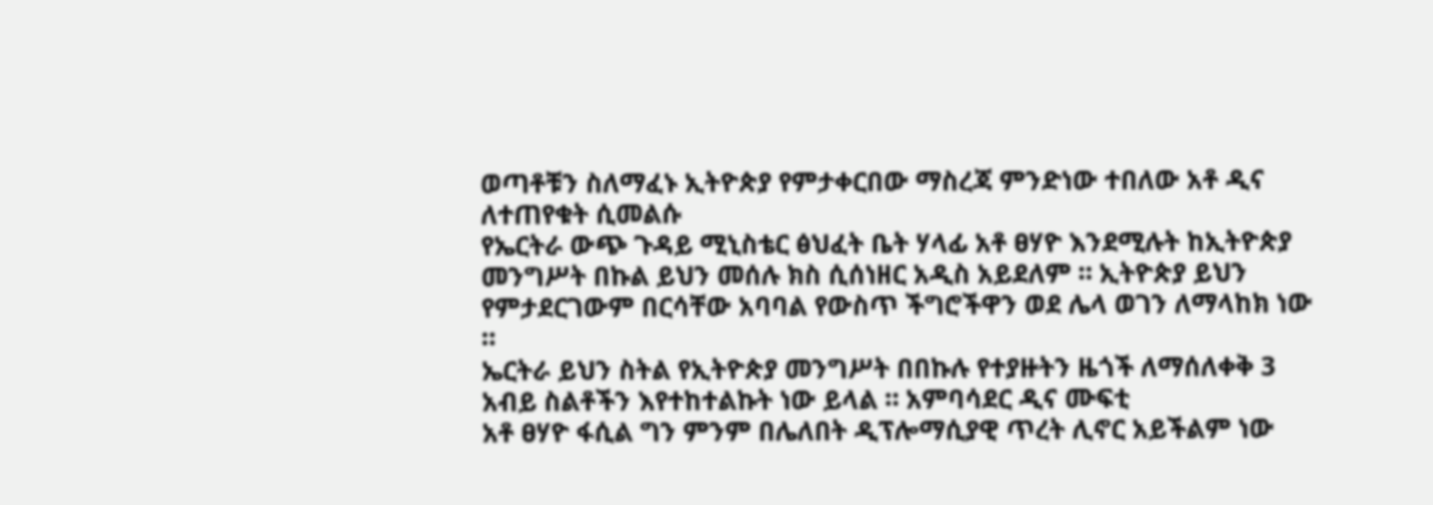ወጣቶቹን ስለማፈኑ ኢትዮጵያ የምታቀርበው ማስረጃ ምንድነው ተበለው አቶ ዲና ለተጠየቁት ሲመልሱ
የኤርትራ ውጭ ጉዳይ ሚኒስቴር ፅህፈት ቤት ሃላፊ አቶ ፀሃዮ እንደሚሉት ከኢትዮጵያ መንግሥት በኩል ይህን መሰሉ ክስ ሲሰነዘር አዲስ አይደለም ። ኢትዮጵያ ይህን የምታደርገውም በርሳቸው አባባል የውስጥ ችግሮችዋን ወደ ሌላ ወገን ለማላከክ ነው ።
ኤርትራ ይህን ስትል የኢትዮጵያ መንግሥት በበኩሉ የተያዙትን ዜጎች ለማሰለቀቅ 3 አብይ ስልቶችን እየተከተልኩት ነው ይላል ። አምባሳደር ዲና ሙፍቲ
አቶ ፀሃዮ ፋሲል ግን ምንም በሌለበት ዲፕሎማሲያዊ ጥረት ሊኖር አይችልም ነው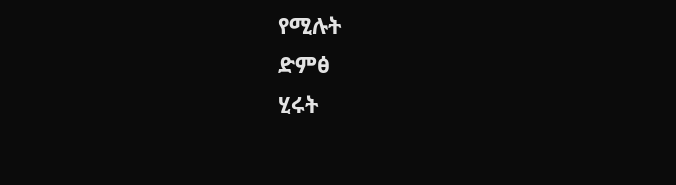የሚሉት
ድምፅ
ሂሩት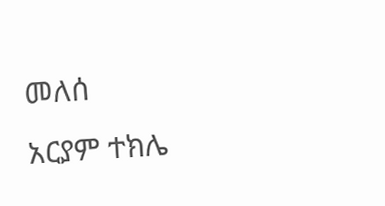መለሰ
አርያም ተክሌ